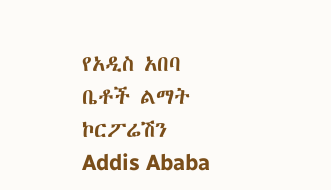የአዲስ አበባ ቤቶች ልማት ኮርፖሬሽን Addis Ababa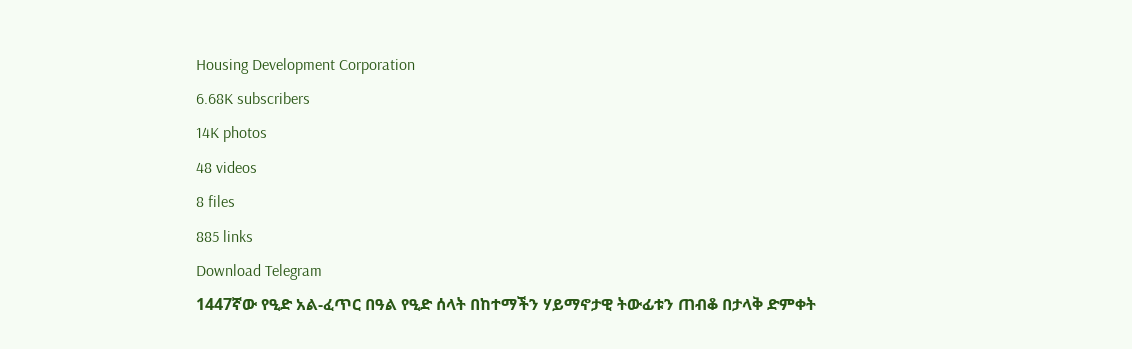Housing Development Corporation
6.68K subscribers
14K photos
48 videos
8 files
885 links
Download Telegram
1447ኛው የዒድ አል-ፈጥር በዓል የዒድ ሰላት በከተማችን ሃይማኖታዊ ትውፊቱን ጠብቆ በታላቅ ድምቀት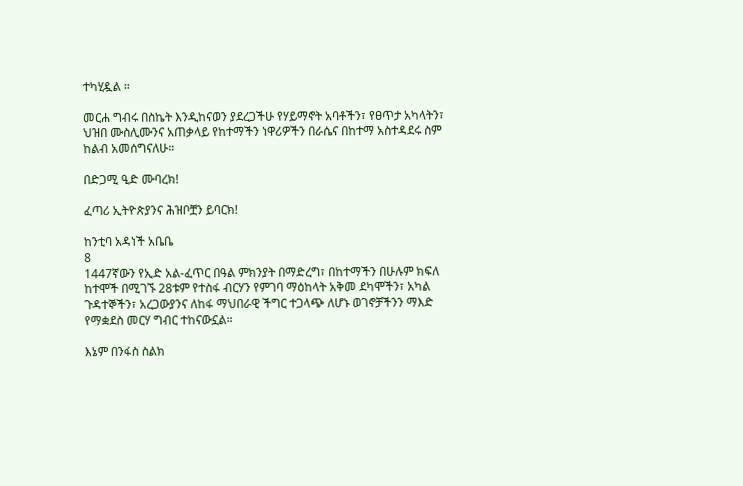ተካሂዷል ።

መርሐ ግብሩ በስኬት እንዲከናወን ያደረጋችሁ የሃይማኖት አባቶችን፣ የፀጥታ አካላትን፣ ህዝበ ሙስሊሙንና አጠቃላይ የከተማችን ነዋሪዎችን በራሴና በከተማ አስተዳደሩ ስም ከልብ አመሰግናለሁ።

በድጋሚ ዒድ ሙባረክ!

ፈጣሪ ኢትዮጵያንና ሕዝቦቿን ይባርክ!

ከንቲባ አዳነች አቤቤ
8
1447ኛውን የኢድ አል-ፈጥር በዓል ምክንያት በማድረግ፣ በከተማችን በሁሉም ክፍለ ከተሞች በሚገኙ 28ቱም የተስፋ ብርሃን የምገባ ማዕከላት አቅመ ደካሞችን፣ አካል ጉዳተኞችን፣ አረጋውያንና ለከፋ ማህበራዊ ችግር ተጋላጭ ለሆኑ ወገኖቻችንን ማእድ የማቋደስ መርሃ ግብር ተከናውኗል።

እኔም በንፋስ ስልክ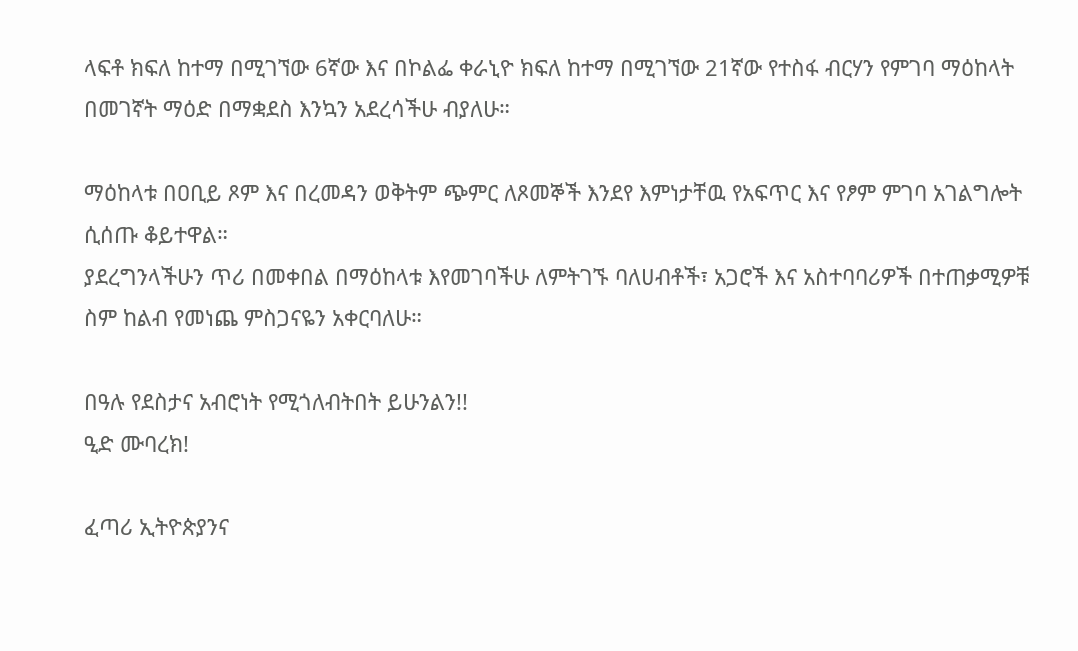ላፍቶ ክፍለ ከተማ በሚገኘው 6ኛው እና በኮልፌ ቀራኒዮ ክፍለ ከተማ በሚገኘው 21ኛው የተስፋ ብርሃን የምገባ ማዕከላት በመገኛት ማዕድ በማቋደስ እንኳን አደረሳችሁ ብያለሁ።

ማዕከላቱ በዐቢይ ጾም እና በረመዳን ወቅትም ጭምር ለጾመኞች እንደየ እምነታቸዉ የአፍጥር እና የፆም ምገባ አገልግሎት ሲሰጡ ቆይተዋል።
ያደረግንላችሁን ጥሪ በመቀበል በማዕከላቱ እየመገባችሁ ለምትገኙ ባለሀብቶች፣ አጋሮች እና አስተባባሪዎች በተጠቃሚዎቹ ስም ከልብ የመነጨ ምስጋናዬን አቀርባለሁ።

በዓሉ የደስታና አብሮነት የሚጎለብትበት ይሁንልን!!
ዒድ ሙባረክ!

ፈጣሪ ኢትዮጵያንና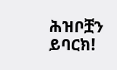ሕዝቦቿን ይባርክ!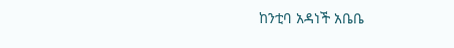ከንቲባ አዳነች አቤቤ